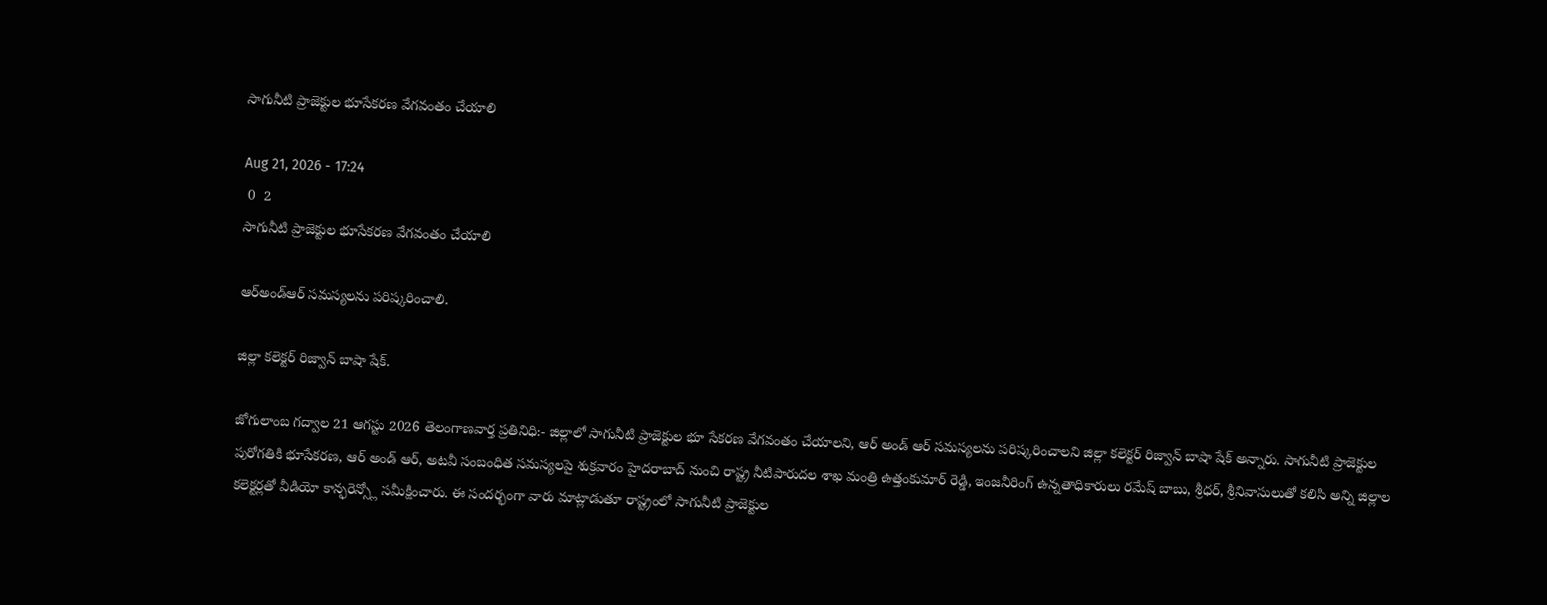సాగునీటి ప్రాజెక్టుల భూసేకరణ వేగవంతం చేయాలి

Aug 21, 2026 - 17:24
 0  2
సాగునీటి ప్రాజెక్టుల భూసేకరణ వేగవంతం చేయాలి

ఆర్‌అండ్‌ఆర్‌ సమస్యలను పరిష్కరించాలి.

జిల్లా కలెక్టర్ రిజ్వాన్ బాషా షేక్.

జోగులాంబ గద్వాల 21 ఆగస్టు 2026 తెలంగాణవార్త ప్రతినిధి:- జిల్లాలో సాగునీటి ప్రాజెక్టుల భూ సేకరణ వేగవంతం చేయాలని, ఆర్‌ అండ్‌ ఆర్‌ సమస్యలను పరిష్కరించాలని జిల్లా కలెక్టర్ రిజ్వాన్ బాషా షేక్ అన్నారు. సాగునీటి ప్రాజెక్టుల పురోగతికి భూసేకరణ, ఆర్ అండ్ ఆర్, అటవీ సంబంధిత సమస్యలపై శుక్రవారం హైదరాబాద్ నుంచి రాష్ట్ర నీటిపారుదల శాఖ మంత్రి ఉత్తంకుమార్ రెడ్డి, ఇంజనీరింగ్ ఉన్నతాధికారులు రమేష్ బాబు, శ్రీధర్, శ్రీనివాసులుతో కలిసి అన్ని జిల్లాల కలెక్టర్లతో వీడియో కాన్ఫరెన్స్లో సమీక్షించారు. ఈ సందర్భంగా వారు మాట్లాడుతూ రాష్ట్రంలో సాగునీటి ప్రాజెక్టుల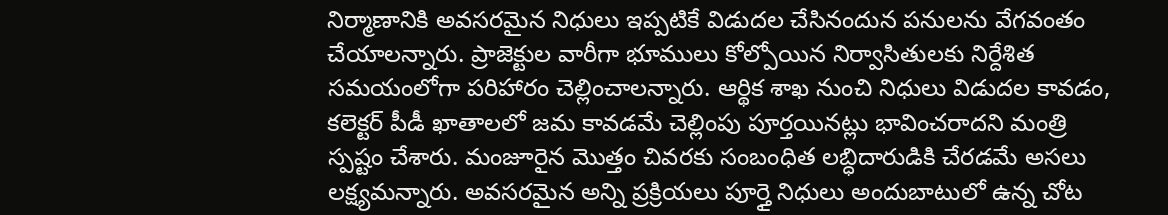నిర్మాణానికి అవసరమైన నిధులు ఇప్పటికే విడుదల చేసినందున పనులను వేగవంతం చేయాలన్నారు. ప్రాజెక్టుల వారీగా భూములు కోల్పోయిన నిర్వాసితులకు నిర్దేశిత సమయంలోగా పరిహారం చెల్లించాలన్నారు. ఆర్థిక శాఖ నుంచి నిధులు విడుదల కావడం, కలెక్టర్‌ పీడీ ఖాతాలలో జమ కావడమే చెల్లింపు పూర్తయినట్లు భావించరాదని మంత్రి స్పష్టం చేశారు. మంజూరైన మొత్తం చివరకు సంబంధిత లబ్ధిదారుడికి చేరడమే అసలు లక్ష్యమన్నారు. అవసరమైన అన్ని ప్రక్రియలు పూర్తై నిధులు అందుబాటులో ఉన్న చోట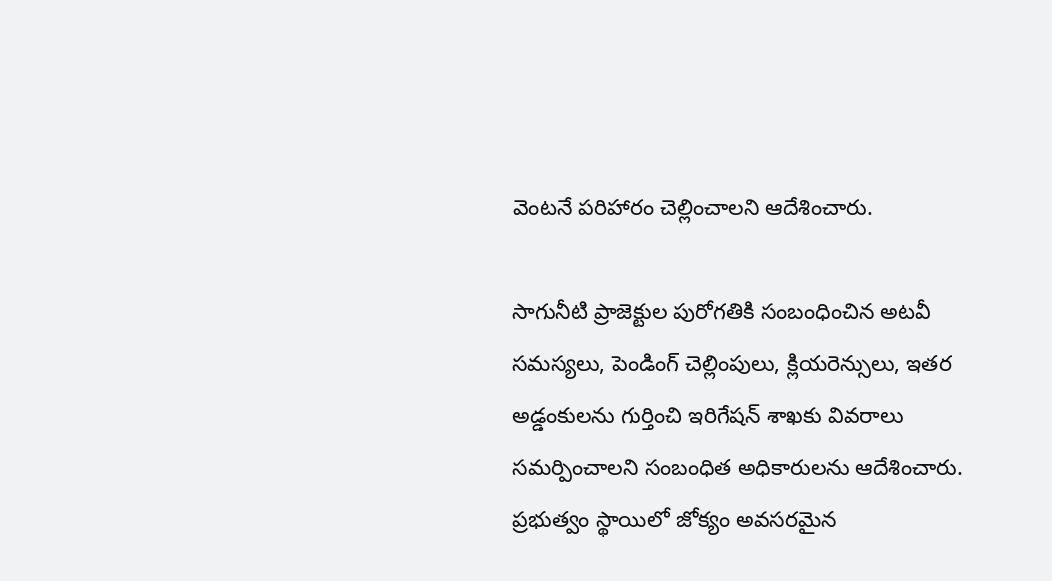వెంటనే పరిహారం చెల్లించాలని ఆదేశించారు.

సాగునీటి ప్రాజెక్టుల పురోగతికి సంబంధించిన అటవీ సమస్యలు, పెండింగ్‌ చెల్లింపులు, క్లియరెన్సులు, ఇతర అడ్డంకులను గుర్తించి ఇరిగేషన్‌ శాఖకు వివరాలు సమర్పించాలని సంబంధిత అధికారులను ఆదేశించారు. ప్రభుత్వం స్థాయిలో జోక్యం అవసరమైన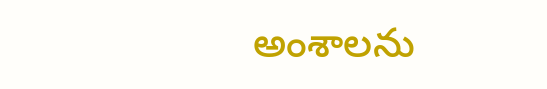అంశాలను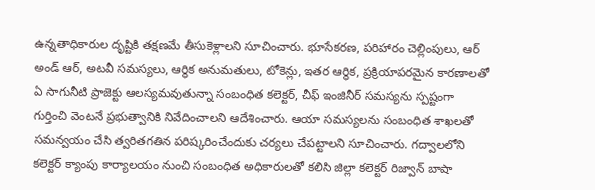ఉన్నతాధికారుల దృష్టికి తక్షణమే తీసుకెళ్లాలని సూచించారు. భూసేకరణ, పరిహారం చెల్లింపులు, ఆర్ అండ్ ఆర్, అటవీ సమస్యలు, ఆర్థిక అనుమతులు, టోకెన్లు, ఇతర ఆర్థిక, ప్రక్రియాపరమైన కారణాలతో ఏ సాగునీటి ప్రాజెక్టు ఆలస్యమవుతున్నా సంబంధిత కలెక్టర్‌, చీఫ్‌ ఇంజినీర్‌ సమస్యను స్పష్టంగా గుర్తించి వెంటనే ప్రభుత్వానికి నివేదించాలని ఆదేశించారు. ఆయా సమస్యలను సంబంధిత శాఖలతో సమన్వయం చేసి త్వరితగతిన పరిష్కరించేందుకు చర్యలు చేపట్టాలని సూచించారు. గద్వాలలోని కలెక్టర్ క్యాంపు కార్యాలయం నుంచి సంబంధిత అధికారులతో కలిసి జిల్లా కలెక్టర్ రిజ్వాన్ బాషా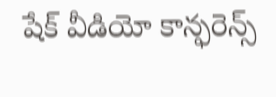షేక్ వీడియో కాన్ఫరెన్స్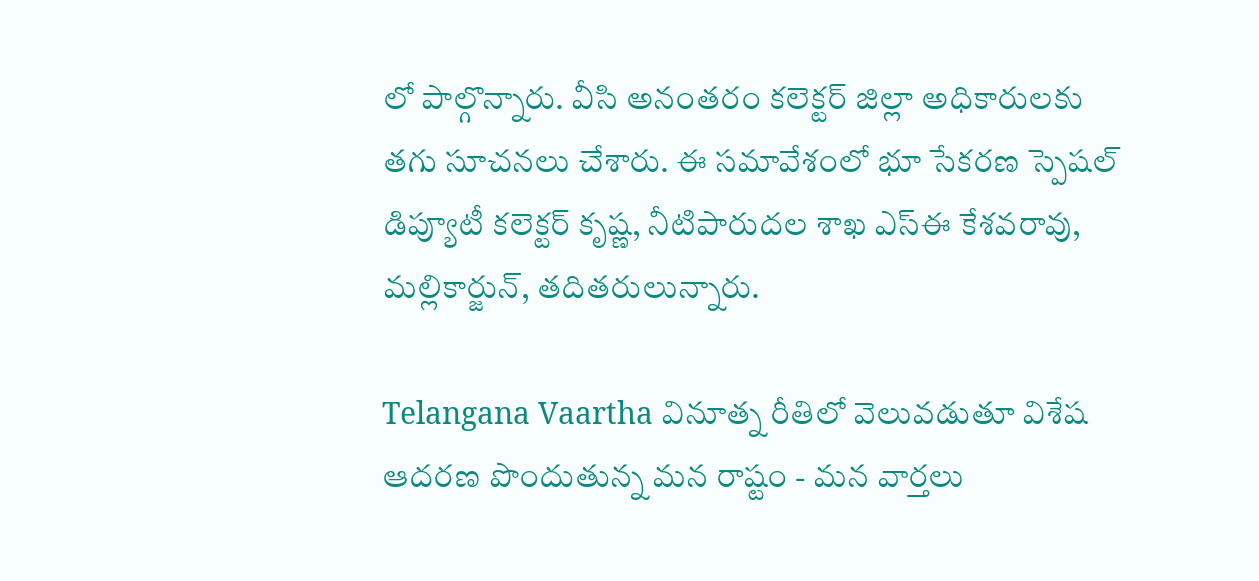లో పాల్గొన్నారు. వీసి అనంతరం కలెక్టర్ జిల్లా అధికారులకు తగు సూచనలు చేశారు. ఈ సమావేశంలో భూ సేకరణ స్పెషల్ డిప్యూటీ కలెక్టర్ కృష్ణ, నీటిపారుదల శాఖ ఎస్ఈ కేశవరావు, మల్లికార్జున్, తదితరులున్నారు.

Telangana Vaartha వినూత్న రీతిలో వెలువడుతూ విశేష ఆదరణ పొందుతున్న మన రాష్టం - మన వార్తలు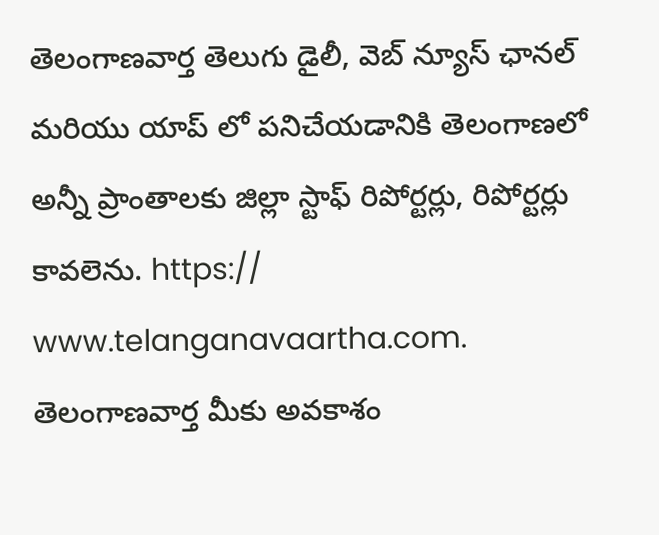తెలంగాణవార్త తెలుగు డైలీ, వెబ్ న్యూస్ ఛానల్ మరియు యాప్ లో పనిచేయడానికి తెలంగాణలో అన్నీ ప్రాంతాలకు జిల్లా స్టాఫ్ రిపోర్టర్లు, రిపోర్టర్లు కావలెను. https:// www.telanganavaartha.com. తెలంగాణవార్త మీకు అవకాశం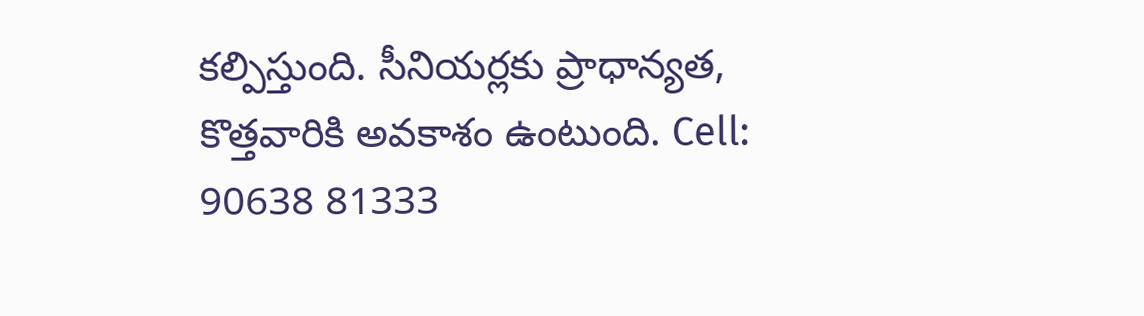కల్పిస్తుంది. సీనియర్లకు ప్రాధాన్యత, కొత్తవారికి అవకాశం ఉంటుంది. Cell: 90638 81333